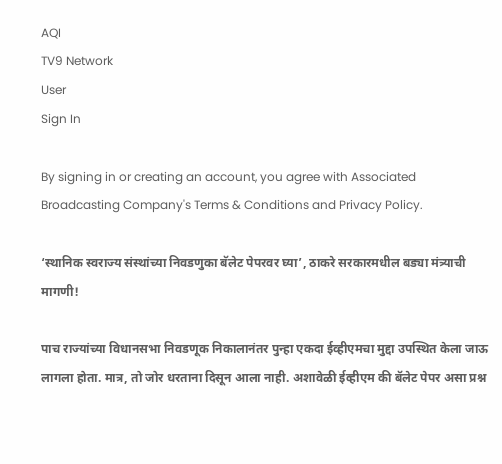AQI
TV9 Network
User
Sign In

By signing in or creating an account, you agree with Associated Broadcasting Company's Terms & Conditions and Privacy Policy.

‘स्थानिक स्वराज्य संस्थांच्या निवडणुका बॅलेट पेपरवर घ्या’, ठाकरे सरकारमधील बड्या मंत्र्याची मागणी!

पाच राज्यांच्या विधानसभा निवडणूक निकालानंतर पुन्हा एकदा ईव्हीएमचा मुद्दा उपस्थित केला जाऊ लागला होता. मात्र, तो जोर धरताना दिसून आला नाही. अशावेळी ईव्हीएम की बॅलेट पेपर असा प्रश्न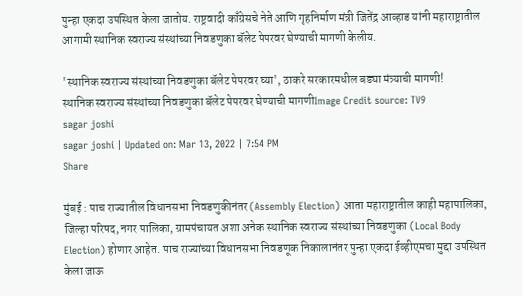पुन्हा एकदा उपस्थित केला जातोय. राष्ट्रवादी काँग्रेसचे नेते आणि गृहनिर्माण मंत्री जितेंद्र आव्हाड यांनी महाराष्ट्रातील आगामी स्थानिक स्वराज्य संस्थांच्या निवडणुका बॅलेट पेपरवर घेण्याची मागणी केलीय.

'स्थानिक स्वराज्य संस्थांच्या निवडणुका बॅलेट पेपरवर घ्या', ठाकरे सरकारमधील बड्या मंत्र्याची मागणी!
स्थानिक स्वराज्य संस्थांच्या निवडणुका बॅलेट पेपरवर घेण्याची मागणीImage Credit source: TV9
sagar joshi
sagar joshi | Updated on: Mar 13, 2022 | 7:54 PM
Share

मुंबई : पाच राज्यातील विधानसभा निवडणुकीनंतर (Assembly Election) आता महाराष्ट्रातील काही महापालिका, जिल्हा परिषद, नगर पालिका, ग्रामपंचायत अशा अनेक स्थानिक स्वराज्य संस्थांच्या निवडणुका (Local Body Election) होणार आहेत. पाच राज्यांच्या विधानसभा निवडणूक निकालानंतर पुन्हा एकदा ईव्हीएमचा मुद्दा उपस्थित केला जाऊ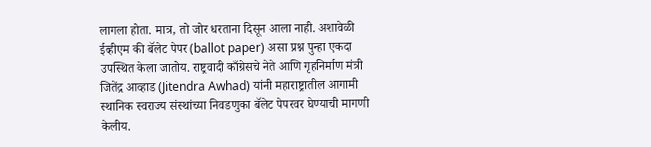लागला होता. मात्र, तो जोर धरताना दिसून आला नाही. अशावेळी ईव्हीएम की बॅलेट पेपर (ballot paper) असा प्रश्न पुन्हा एकदा उपस्थित केला जातोय. राष्ट्रवादी काँग्रेसचे नेते आणि गृहनिर्माण मंत्री जितेंद्र आव्हाड (Jitendra Awhad) यांनी महाराष्ट्रातील आगामी स्थानिक स्वराज्य संस्थांच्या निवडणुका बॅलेट पेपरवर घेण्याची मागणी केलीय.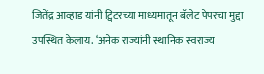जितेंद्र आव्हाड यांनी ट्विटरच्या माध्यमातून बॅलेट पेपरचा मुद्दा उपस्थित केलाय. ‘अनेक राज्यांनी स्थानिक स्वराज्य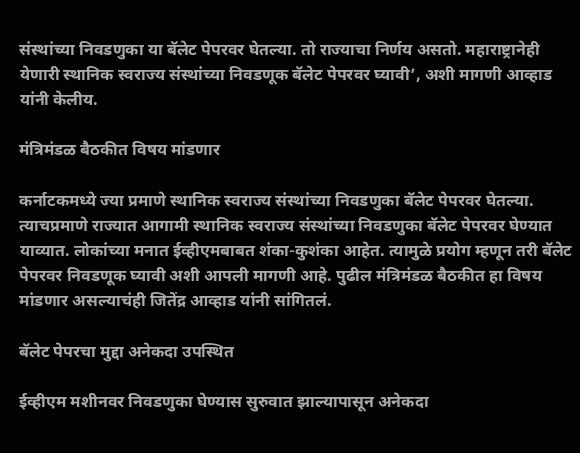संस्थांच्या निवडणुका या बॅलेट पेपरवर घेतल्या. तो राज्याचा निर्णय असतो. महाराष्ट्रानेही येणारी स्थानिक स्वराज्य संस्थांच्या निवडणूक बॅलेट पेपरवर घ्यावी’, अशी मागणी आव्हाड यांनी केलीय.

मंत्रिमंडळ बैठकीत विषय मांडणार

कर्नाटकमध्ये ज्या प्रमाणे स्थानिक स्वराज्य संस्थांच्या निवडणुका बॅलेट पेपरवर घेतल्या. त्याचप्रमाणे राज्यात आगामी स्थानिक स्वराज्य संस्थांच्या निवडणुका बॅलेट पेपरवर घेण्यात याव्यात. लोकांच्या मनात ईव्हीएमबाबत शंका-कुशंका आहेत. त्यामुळे प्रयोग म्हणून तरी बॅलेट पेपरवर निवडणूक घ्यावी अशी आपली मागणी आहे. पुढील मंत्रिमंडळ बैठकीत हा विषय मांडणार असल्याचंही जितेंद्र आव्हाड यांनी सांगितलं.

बॅलेट पेपरचा मुद्दा अनेकदा उपस्थित

ईव्हीएम मशीनवर निवडणुका घेण्यास सुरुवात झाल्यापासून अनेकदा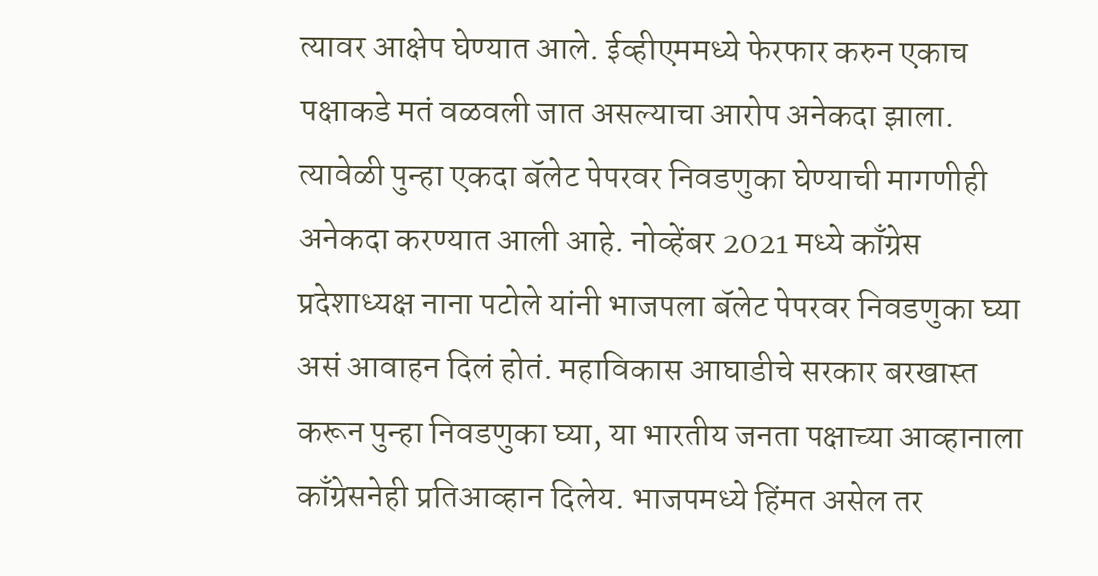त्यावर आक्षेप घेण्यात आले. ईव्हीएममध्ये फेरफार करुन एकाच पक्षाकडे मतं वळवली जात असल्याचा आरोप अनेकदा झाला. त्यावेळी पुन्हा एकदा बॅलेट पेपरवर निवडणुका घेण्याची मागणीही अनेकदा करण्यात आली आहे. नोव्हेंबर 2021 मध्ये काँग्रेस प्रदेशाध्यक्ष नाना पटोले यांनी भाजपला बॅलेट पेपरवर निवडणुका घ्या असं आवाहन दिलं होतं. महाविकास आघाडीचे सरकार बरखास्त करून पुन्हा निवडणुका घ्या, या भारतीय जनता पक्षाच्या आव्हानाला काँग्रेसनेही प्रतिआव्हान दिलेय. भाजपमध्ये हिंमत असेल तर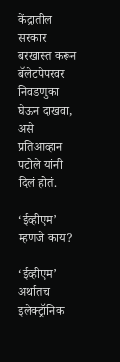केंद्रातील सरकार बरखास्त करून बॅलेटपेपरवर निवडणुका घेऊन दाखवा, असे प्रतिआव्हान पटोले यांनी दिलं होतं.

‘ईव्हीएम’ म्हणजे काय?

‘ईव्हीएम’ अर्थातच इलेक्ट्रॉनिक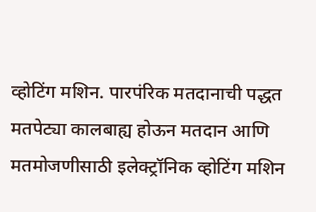व्होटिंग मशिन. पारपंरिक मतदानाची पद्धत मतपेट्या कालबाह्य होऊन मतदान आणि मतमोजणीसाठी इलेक्ट्रॉनिक व्होटिंग मशिन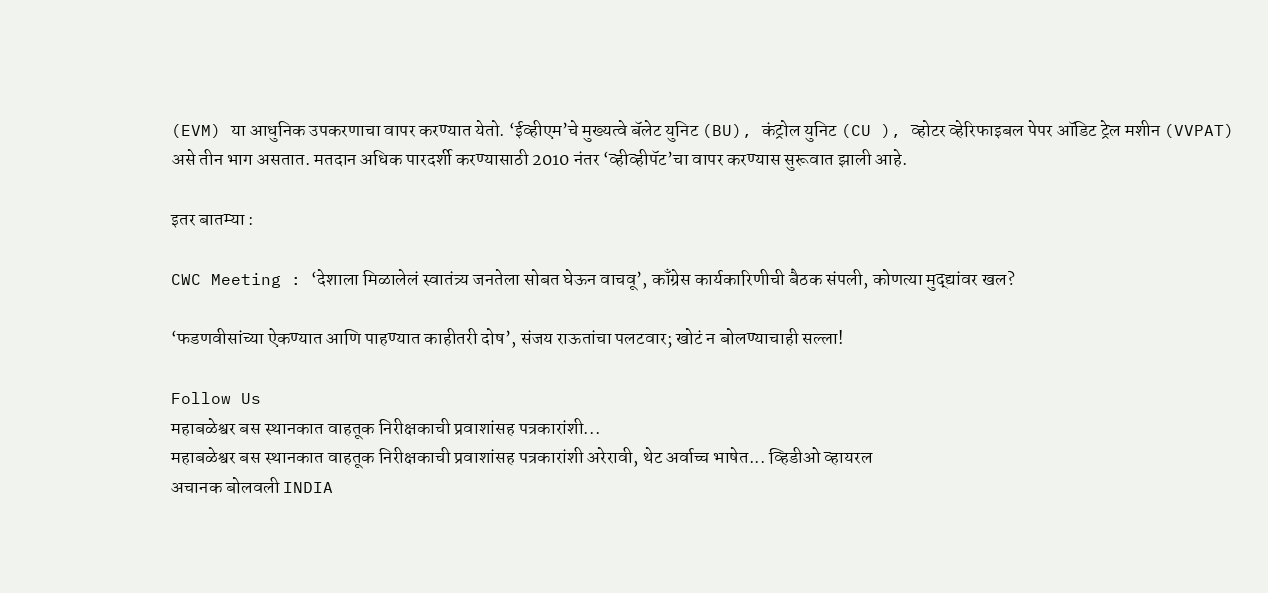(EVM) या आधुनिक उपकरणाचा वापर करण्यात येतो. ‘ईव्हीएम’चे मुख्यत्वे बॅलेट युनिट (BU), कंट्रोल युनिट (CU ), व्होटर व्हेरिफाइबल पेपर ऑडिट ट्रेल मशीन (VVPAT) असे तीन भाग असतात. मतदान अधिक पारदर्शी करण्यासाठी 2010 नंतर ‘व्हीव्हीपॅट’चा वापर करण्यास सुरूवात झाली आहे.

इतर बातम्या :

CWC Meeting : ‘देशाला मिळालेलं स्वातंत्र्य जनतेला सोबत घेऊन वाचवू’, काँग्रेस कार्यकारिणीची बैठक संपली, कोणत्या मुद्द्यांवर खल?

‘फडणवीसांच्या ऐकण्यात आणि पाहण्यात काहीतरी दोष’, संजय राऊतांचा पलटवार; खोटं न बोलण्याचाही सल्ला!

Follow Us
महाबळेश्वर बस स्थानकात वाहतूक निरीक्षकाची प्रवाशांसह पत्रकारांशी...
महाबळेश्वर बस स्थानकात वाहतूक निरीक्षकाची प्रवाशांसह पत्रकारांशी अरेरावी, थेट अर्वाच्च भाषेत... व्हिडीओ व्हायरल
अचानक बोलवली INDIA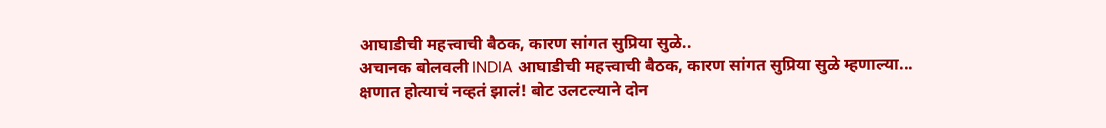आघाडीची महत्त्वाची बैठक, कारण सांगत सुप्रिया सुळे..
अचानक बोलवली INDIA आघाडीची महत्त्वाची बैठक, कारण सांगत सुप्रिया सुळे म्हणाल्या...
क्षणात होत्याचं नव्हतं झालं! बोट उलटल्याने दोन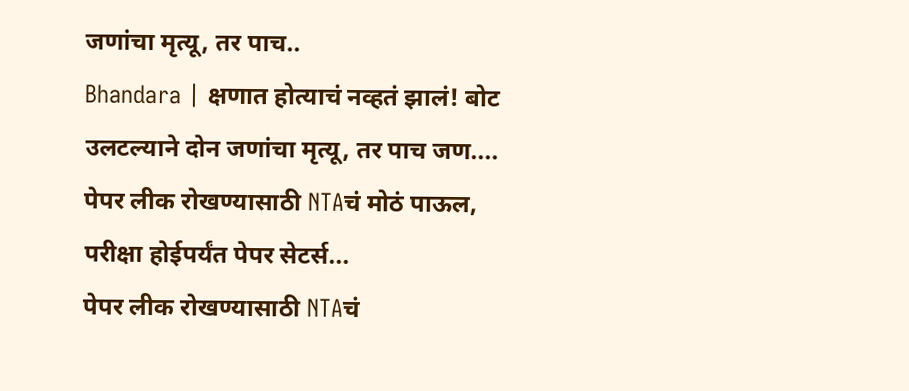जणांचा मृत्यू, तर पाच..
Bhandara | क्षणात होत्याचं नव्हतं झालं! बोट उलटल्याने दोन जणांचा मृत्यू, तर पाच जण....
पेपर लीक रोखण्यासाठी NTAचं मोठं पाऊल, परीक्षा होईपर्यंत पेपर सेटर्स...
पेपर लीक रोखण्यासाठी NTAचं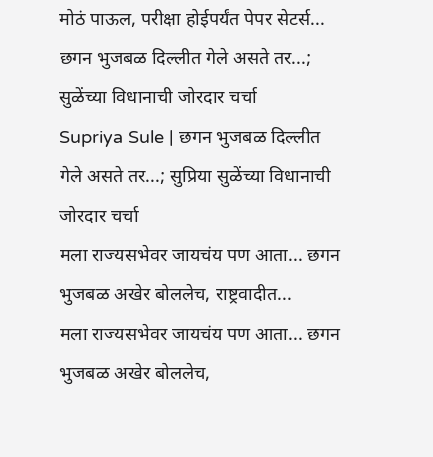मोठं पाऊल, परीक्षा होईपर्यंत पेपर सेटर्स...
छगन भुजबळ दिल्लीत गेले असते तर...; सुळेंच्या विधानाची जोरदार चर्चा
Supriya Sule | छगन भुजबळ दिल्लीत गेले असते तर...; सुप्रिया सुळेंच्या विधानाची जोरदार चर्चा
मला राज्यसभेवर जायचंय पण आता... छगन भुजबळ अखेर बोललेच, राष्ट्रवादीत...
मला राज्यसभेवर जायचंय पण आता... छगन भुजबळ अखेर बोललेच,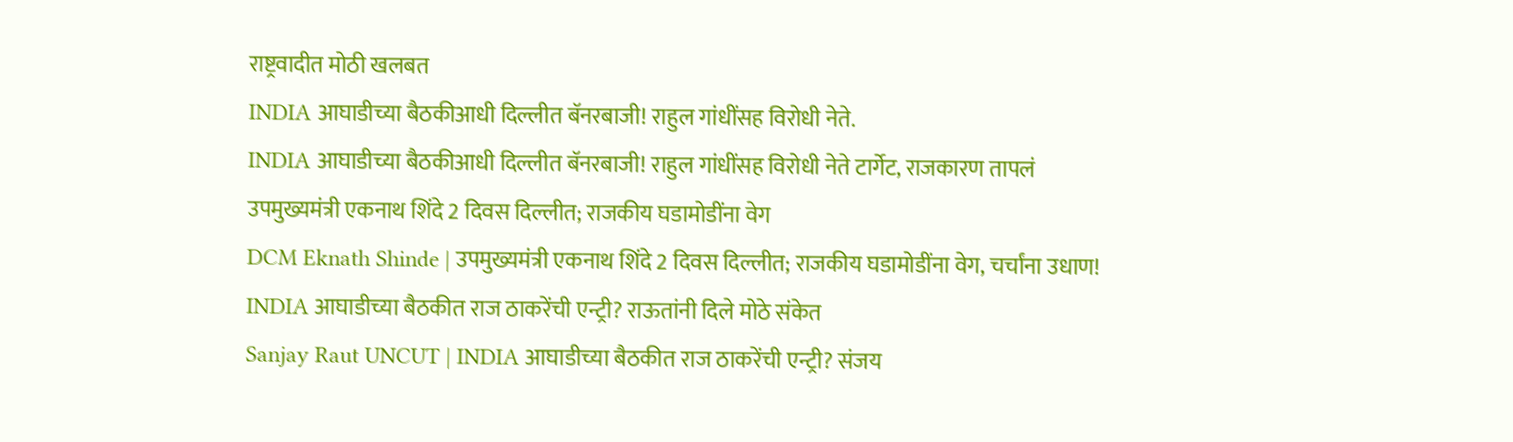राष्ट्रवादीत मोठी खलबत
INDIA आघाडीच्या बैठकीआधी दिल्लीत बॅनरबाजी! राहुल गांधींसह विरोधी नेते.
INDIA आघाडीच्या बैठकीआधी दिल्लीत बॅनरबाजी! राहुल गांधींसह विरोधी नेते टार्गेट, राजकारण तापलं
उपमुख्यमंत्री एकनाथ शिंदे 2 दिवस दिल्लीत; राजकीय घडामोडींना वेग
DCM Eknath Shinde | उपमुख्यमंत्री एकनाथ शिंदे 2 दिवस दिल्लीत; राजकीय घडामोडींना वेग, चर्चांना उधाण!
INDIA आघाडीच्या बैठकीत राज ठाकरेंची एन्ट्री? राऊतांनी दिले मोठे संकेत
Sanjay Raut UNCUT | INDIA आघाडीच्या बैठकीत राज ठाकरेंची एन्ट्री? संजय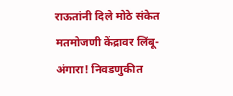राऊतांनी दिले मोठे संकेत
मतमोजणी केंद्रावर लिंबू-अंगारा! निवडणुकीत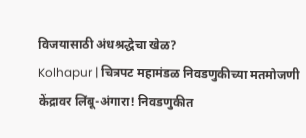विजयासाठी अंधश्रद्धेचा खेळ?
Kolhapur | चित्रपट महामंडळ निवडणुकीच्या मतमोजणी केंद्रावर लिंबू-अंगारा! निवडणुकीत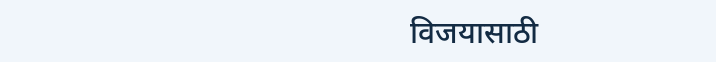विजयासाठी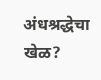अंधश्रद्धेचा खेळ?